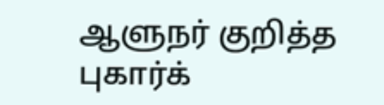ஆளுநர் குறித்த புகார்க்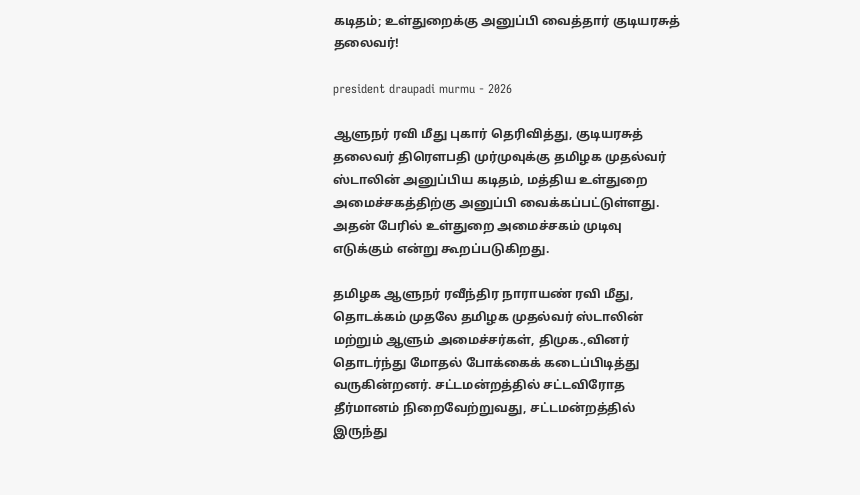கடிதம்; உள்துறைக்கு அனுப்பி வைத்தார் குடியரசுத் தலைவர்!

president draupadi murmu - 2026

ஆளுநர் ரவி மீது புகார் தெரிவித்து, குடியரசுத் தலைவர் திரௌபதி முர்முவுக்கு தமிழக முதல்வர் ஸ்டாலின் அனுப்பிய கடிதம், மத்திய உள்துறை அமைச்சகத்திற்கு அனுப்பி வைக்கப்பட்டுள்ளது. அதன் பேரில் உள்துறை அமைச்சகம் முடிவு எடுக்கும் என்று கூறப்படுகிறது.

தமிழக ஆளுநர் ரவீந்திர நாராயண் ரவி மீது, தொடக்கம் முதலே தமிழக முதல்வர் ஸ்டாலின் மற்றும் ஆளும் அமைச்சர்கள், திமுக.,வினர் தொடர்ந்து மோதல் போக்கைக் கடைப்பிடித்து வருகின்றனர். சட்டமன்றத்தில் சட்டவிரோத தீர்மானம் நிறைவேற்றுவது, சட்டமன்றத்தில் இருந்து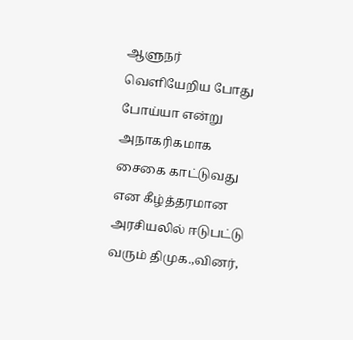ஆளுநர் வெளியேறிய போது போய்யா என்று அநாகரிகமாக சைகை காட்டுவது என கீழ்த்தரமான அரசியலில் ஈடுபட்டு வரும் திமுக.,வினர்,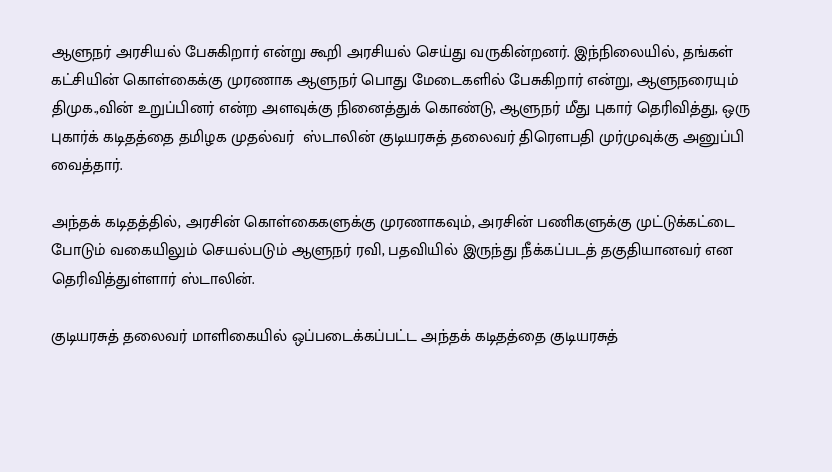ஆளுநர் அரசியல் பேசுகிறார் என்று கூறி அரசியல் செய்து வருகின்றனர். இந்நிலையில், தங்கள் கட்சியின் கொள்கைக்கு முரணாக ஆளுநர் பொது மேடைகளில் பேசுகிறார் என்று, ஆளுநரையும் திமுக.,வின் உறுப்பினர் என்ற அளவுக்கு நினைத்துக் கொண்டு, ஆளுநர் மீது புகார் தெரிவித்து, ஒரு புகார்க் கடிதத்தை தமிழக முதல்வர்  ஸ்டாலின் குடியரசுத் தலைவர் திரௌபதி முர்முவுக்கு அனுப்பி வைத்தார்.

அந்தக் கடிதத்தில், அரசின் கொள்கைகளுக்கு முரணாகவும், அரசின் பணிகளுக்கு முட்டுக்கட்டை போடும் வகையிலும் செயல்படும் ஆளுநர் ரவி, பதவியில் இருந்து நீக்கப்படத் தகுதியானவர் என தெரிவித்துள்ளார் ஸ்டாலின்.

குடியரசுத் தலைவர் மாளிகையில் ஒப்படைக்கப்பட்ட அந்தக் கடிதத்தை குடியரசுத்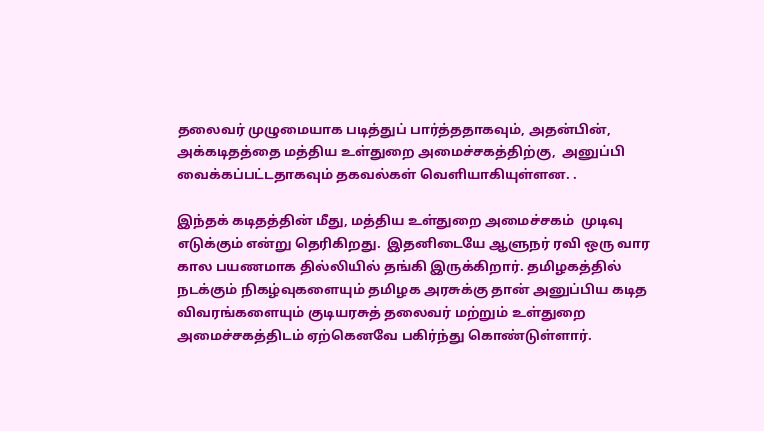தலைவர் முழுமையாக படித்துப் பார்த்ததாகவும், அதன்பின், அக்கடிதத்தை மத்திய உள்துறை அமைச்சகத்திற்கு,  அனுப்பி வைக்கப்பட்டதாகவும் தகவல்கள் வெளியாகியுள்ளன. .

இந்தக் கடிதத்தின் மீது, மத்திய உள்துறை அமைச்சகம்  முடிவு எடுக்கும் என்று தெரிகிறது.  இதனிடையே ஆளுநர் ரவி ஒரு வார கால பயணமாக தில்லியில் தங்கி இருக்கிறார். தமிழகத்தில் நடக்கும் நிகழ்வுகளையும் தமிழக அரசுக்கு தான் அனுப்பிய கடித விவரங்களையும் குடியரசுத் தலைவர் மற்றும் உள்துறை அமைச்சகத்திடம் ஏற்கெனவே பகிர்ந்து கொண்டுள்ளார்.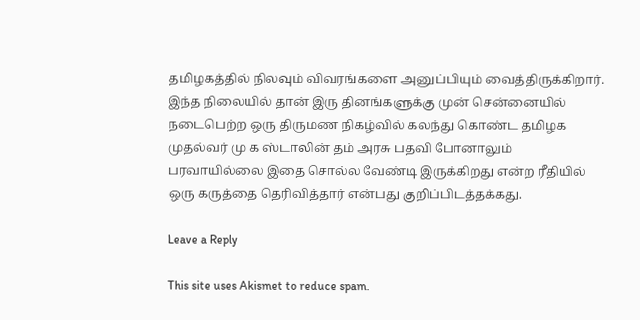தமிழகத்தில் நிலவும் விவரங்களை அனுப்பியும் வைத்திருக்கிறார்.  இந்த நிலையில் தான் இரு தினங்களுக்கு முன் சென்னையில் நடைபெற்ற ஒரு திருமண நிகழ்வில் கலந்து கொண்ட தமிழக முதல்வர் மு க ஸ்டாலின் தம் அரசு பதவி போனாலும் பரவாயில்லை இதை சொல்ல வேண்டி இருக்கிறது என்ற ரீதியில் ஒரு கருத்தை தெரிவித்தார் என்பது குறிப்பிடத்தக்கது.

Leave a Reply

This site uses Akismet to reduce spam.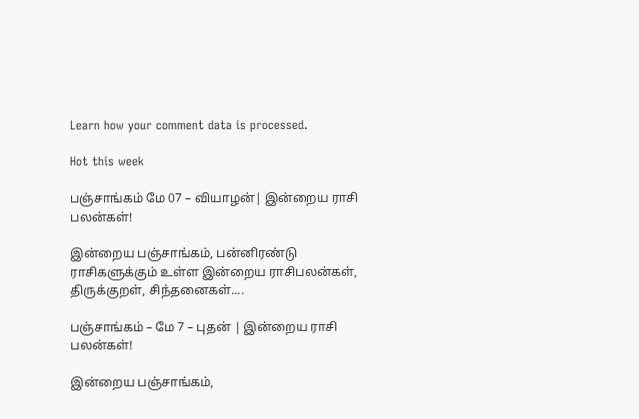Learn how your comment data is processed.

Hot this week

பஞ்சாங்கம் மே 07 – வியாழன்| இன்றைய ராசி பலன்கள்!

இன்றைய பஞ்சாங்கம், பன்னிரண்டு ராசிகளுக்கும் உள்ள இன்றைய ராசிபலன்கள், திருக்குறள், சிந்தனைகள்....

பஞ்சாங்கம் – மே 7 – புதன் | இன்றைய ராசி பலன்கள்!

இன்றைய பஞ்சாங்கம்,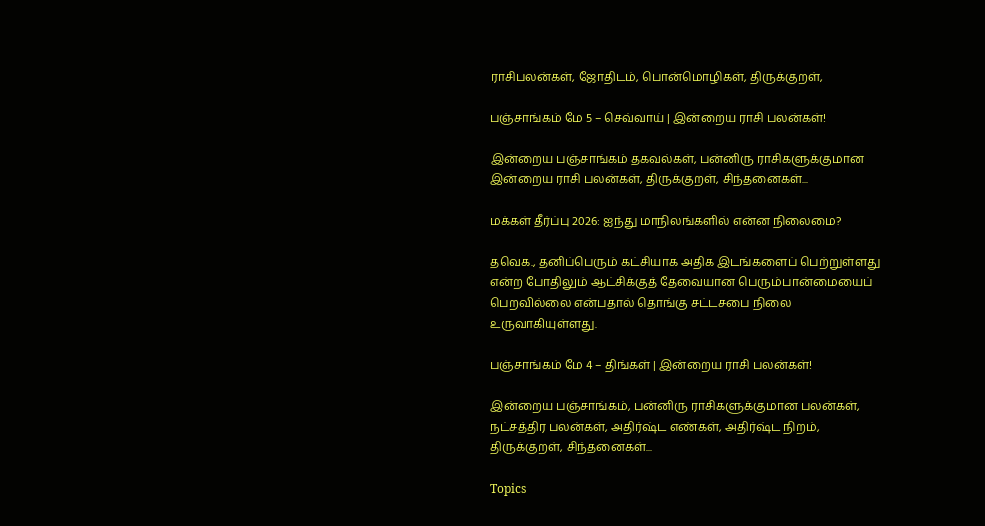ராசிபலன்கள், ஜோதிடம், பொன்மொழிகள், திருக்குறள்,

பஞ்சாங்கம் மே 5 – செவ்வாய் | இன்றைய ராசி பலன்கள்!

இன்றைய பஞ்சாங்கம் தகவல்கள், பன்னிரு ராசிகளுக்குமான இன்றைய ராசி பலன்கள், திருக்குறள், சிந்தனைகள்...

மக்கள் தீர்ப்பு 2026: ஐந்து மாநிலங்களில் என்ன நிலைமை?

தவெக., தனிப்பெரும் கட்சியாக அதிக இடங்களைப் பெற்றுள்ளது என்ற போதிலும் ஆட்சிக்குத் தேவையான பெரும்பான்மையைப் பெறவில்லை என்பதால் தொங்கு சட்டசபை நிலை உருவாகியுள்ளது.

பஞ்சாங்கம் மே 4 – திங்கள் | இன்றைய ராசி பலன்கள்!

இன்றைய பஞ்சாங்கம், பன்னிரு ராசிகளுக்குமான பலன்கள், நட்சத்திர பலன்கள், அதிர்ஷ்ட எண்கள், அதிர்ஷ்ட நிறம், திருக்குறள், சிந்தனைகள்...

Topics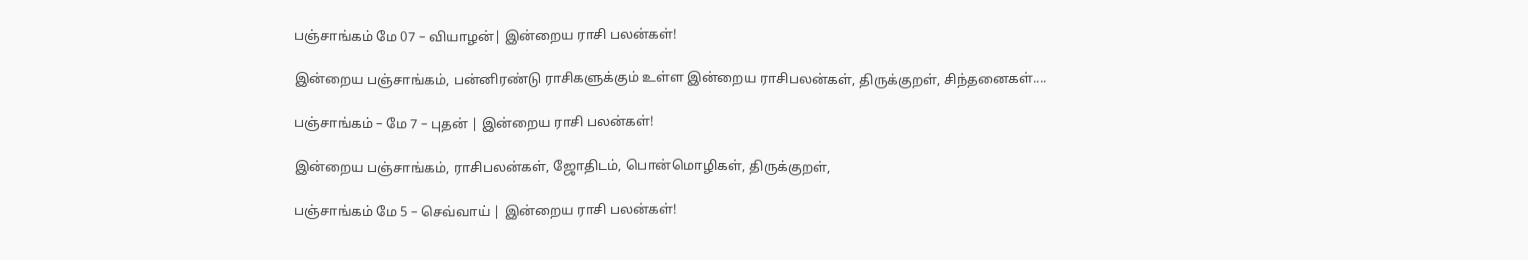பஞ்சாங்கம் மே 07 – வியாழன்| இன்றைய ராசி பலன்கள்!

இன்றைய பஞ்சாங்கம், பன்னிரண்டு ராசிகளுக்கும் உள்ள இன்றைய ராசிபலன்கள், திருக்குறள், சிந்தனைகள்....

பஞ்சாங்கம் – மே 7 – புதன் | இன்றைய ராசி பலன்கள்!

இன்றைய பஞ்சாங்கம், ராசிபலன்கள், ஜோதிடம், பொன்மொழிகள், திருக்குறள்,

பஞ்சாங்கம் மே 5 – செவ்வாய் | இன்றைய ராசி பலன்கள்!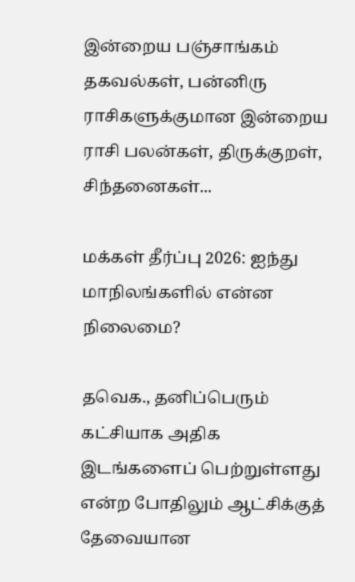இன்றைய பஞ்சாங்கம் தகவல்கள், பன்னிரு ராசிகளுக்குமான இன்றைய ராசி பலன்கள், திருக்குறள், சிந்தனைகள்...

மக்கள் தீர்ப்பு 2026: ஐந்து மாநிலங்களில் என்ன நிலைமை?

தவெக., தனிப்பெரும் கட்சியாக அதிக இடங்களைப் பெற்றுள்ளது என்ற போதிலும் ஆட்சிக்குத் தேவையான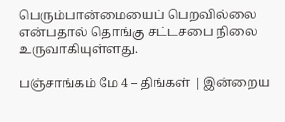பெரும்பான்மையைப் பெறவில்லை என்பதால் தொங்கு சட்டசபை நிலை உருவாகியுள்ளது.

பஞ்சாங்கம் மே 4 – திங்கள் | இன்றைய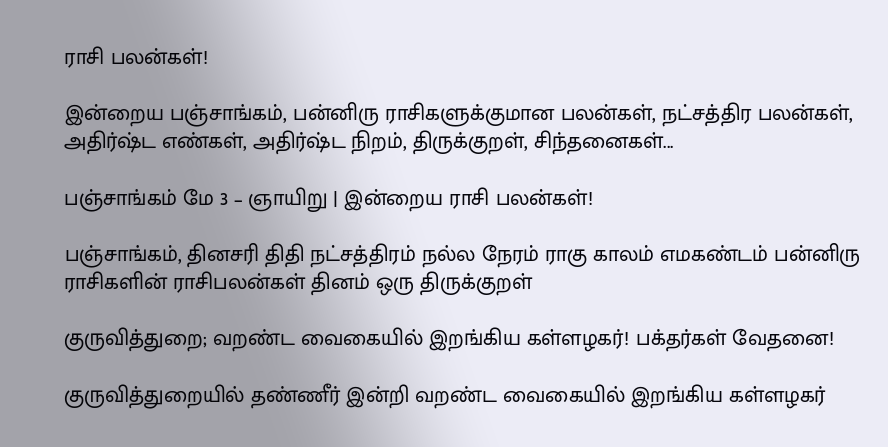ராசி பலன்கள்!

இன்றைய பஞ்சாங்கம், பன்னிரு ராசிகளுக்குமான பலன்கள், நட்சத்திர பலன்கள், அதிர்ஷ்ட எண்கள், அதிர்ஷ்ட நிறம், திருக்குறள், சிந்தனைகள்...

பஞ்சாங்கம் மே 3 – ஞாயிறு | இன்றைய ராசி பலன்கள்!

பஞ்சாங்கம், தினசரி திதி நட்சத்திரம் நல்ல நேரம் ராகு காலம் எமகண்டம் பன்னிரு ராசிகளின் ராசிபலன்கள் தினம் ஒரு திருக்குறள்

குருவித்துறை; வறண்ட வைகையில் இறங்கிய கள்ளழகர்! பக்தர்கள் வேதனை!

குருவித்துறையில் தண்ணீர் இன்றி வறண்ட வைகையில் இறங்கிய கள்ளழகர்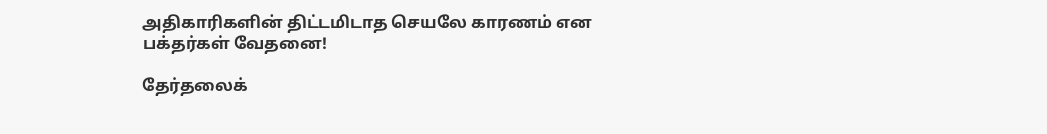அதிகாரிகளின் திட்டமிடாத செயலே காரணம் என பக்தர்கள் வேதனை!

தேர்தலைக்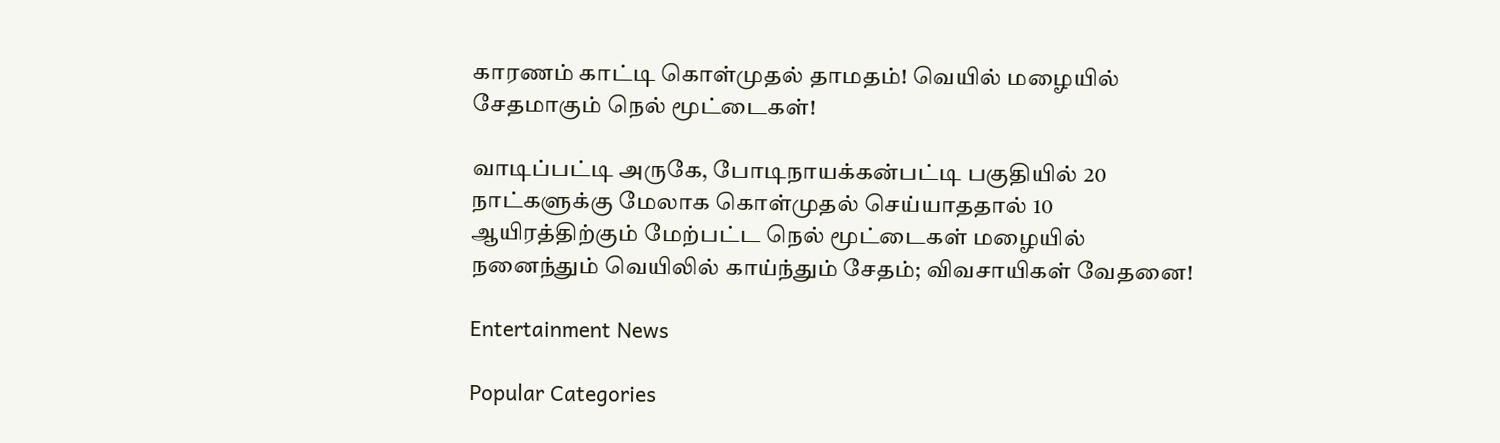காரணம் காட்டி கொள்முதல் தாமதம்! வெயில் மழையில் சேதமாகும் நெல் மூட்டைகள்!

வாடிப்பட்டி அருகே, போடிநாயக்கன்பட்டி பகுதியில் 20 நாட்களுக்கு மேலாக கொள்முதல் செய்யாததால் 10 ஆயிரத்திற்கும் மேற்பட்ட நெல் மூட்டைகள் மழையில் நனைந்தும் வெயிலில் காய்ந்தும் சேதம்; விவசாயிகள் வேதனை!

Entertainment News

Popular Categories